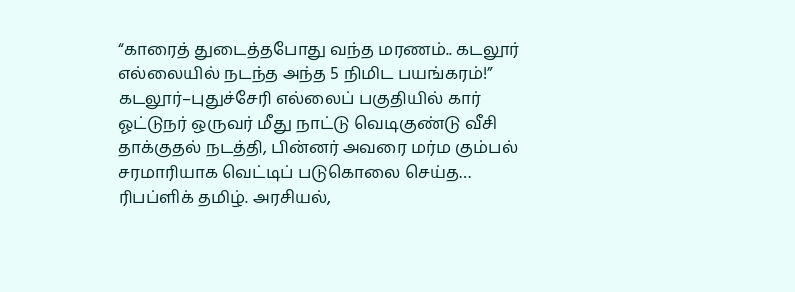“காரைத் துடைத்தபோது வந்த மரணம்.. கடலூர் எல்லையில் நடந்த அந்த 5 நிமிட பயங்கரம்!”
கடலூர்–புதுச்சேரி எல்லைப் பகுதியில் கார் ஓட்டுநர் ஒருவர் மீது நாட்டு வெடிகுண்டு வீசி தாக்குதல் நடத்தி, பின்னர் அவரை மர்ம கும்பல் சரமாரியாக வெட்டிப் படுகொலை செய்த…
ரிபப்ளிக் தமிழ். அரசியல்,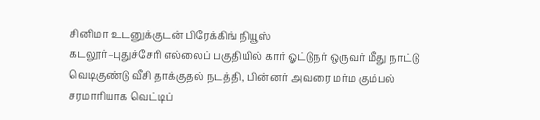சினிமா உடனுக்குடன் பிரேக்கிங் நியூஸ்
கடலூர்–புதுச்சேரி எல்லைப் பகுதியில் கார் ஓட்டுநர் ஒருவர் மீது நாட்டு வெடிகுண்டு வீசி தாக்குதல் நடத்தி, பின்னர் அவரை மர்ம கும்பல் சரமாரியாக வெட்டிப்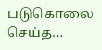படுகொலை செய்த…